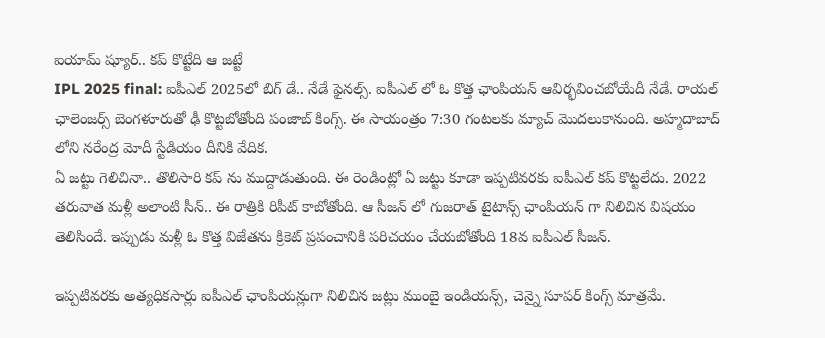ఐయామ్ ష్యూర్.. కప్ కొట్టేది ఆ జట్టే
IPL 2025 final: ఐపీఎల్ 2025లో బిగ్ డే.. నేడే ఫైనల్స్. ఐపీఎల్ లో ఓ కొత్త ఛాంపియన్ ఆవిర్భవించబోయేదీ నేడే. రాయల్ ఛాలెంజర్స్ బెంగళూరుతో ఢీ కొట్టబోతోంది పంజాబ్ కింగ్స్. ఈ సాయంత్రం 7:30 గంటలకు మ్యాచ్ మొదలుకానుంది. అహ్మదాబాద్ లోని నరేంద్ర మోదీ స్టేడియం దీనికి వేదిక.
ఏ జట్టు గెలిచినా.. తొలిసారి కప్ ను ముద్దాడుతుంది. ఈ రెండింట్లో ఏ జట్టు కూడా ఇప్పటివరకు ఐపీఎల్ కప్ కొట్టలేదు. 2022 తరువాత మళ్లీ అలాంటి సీన్.. ఈ రాత్రికి రిపీట్ కాబోతోంది. ఆ సీజన్ లో గుజరాత్ టైటాన్స్ ఛాంపియన్ గా నిలిచిన విషయం తెలిసిందే. ఇప్పుడు మళ్లీ ఓ కొత్త విజేతను క్రికెట్ ప్రపంచానికి పరిచయం చేయబోతోంది 18వ ఐపీఎల్ సీజన్.

ఇప్పటివరకు అత్యధికసార్లు ఐపీఎల్ ఛాంపియన్లుగా నిలిచిన జట్లు ముంబై ఇండియన్స్, చెన్నై సూపర్ కింగ్స్ మాత్రమే.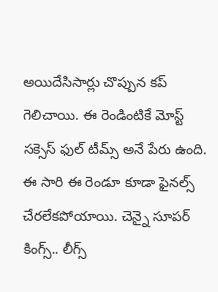అయిదేసిసార్లు చొప్పున కప్ గెలిచాయి. ఈ రెండింటికే మోస్ట్ సక్సెస్ ఫుల్ టీమ్స్ అనే పేరు ఉంది. ఈ సారి ఈ రెండూ కూడా ఫైనల్స్ చేరలేకపోయాయి. చెన్నై సూపర్ కింగ్స్.. లీగ్స్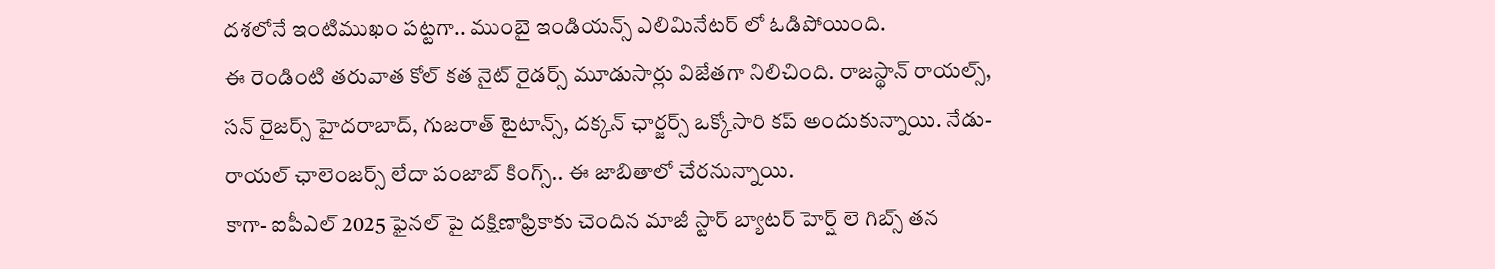దశలోనే ఇంటిముఖం పట్టగా.. ముంబై ఇండియన్స్ ఎలిమినేటర్ లో ఓడిపోయింది.
ఈ రెండింటి తరువాత కోల్ కత నైట్ రైడర్స్ మూడుసార్లు విజేతగా నిలిచింది. రాజస్థాన్ రాయల్స్, సన్ రైజర్స్ హైదరాబాద్, గుజరాత్ టైటాన్స్, దక్కన్ ఛార్జర్స్ ఒక్కోసారి కప్ అందుకున్నాయి. నేడు- రాయల్ ఛాలెంజర్స్ లేదా పంజాబ్ కింగ్స్.. ఈ జాబితాలో చేరనున్నాయి.
కాగా- ఐపీఎల్ 2025 ఫైనల్ పై దక్షిణాఫ్రికాకు చెందిన మాజీ స్టార్ బ్యాటర్ హెర్ష్ లె గిబ్స్ తన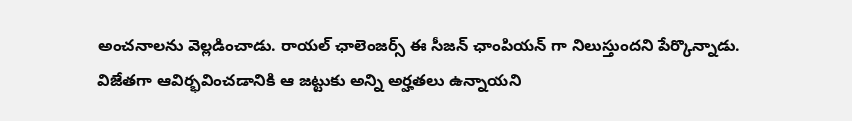అంచనాలను వెల్లడించాడు. రాయల్ ఛాలెంజర్స్ ఈ సీజన్ ఛాంపియన్ గా నిలుస్తుందని పేర్కొన్నాడు. విజేతగా ఆవిర్భవించడానికి ఆ జట్టుకు అన్ని అర్హతలు ఉన్నాయని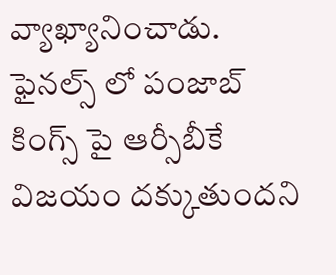వ్యాఖ్యానించాడు.
ఫైనల్స్ లో పంజాబ్ కింగ్స్ పై ఆర్సీబీకే విజయం దక్కుతుందని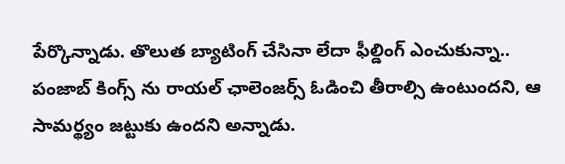పేర్కొన్నాడు. తొలుత బ్యాటింగ్ చేసినా లేదా ఫీల్డింగ్ ఎంచుకున్నా.. పంజాబ్ కింగ్స్ ను రాయల్ ఛాలెంజర్స్ ఓడించి తీరాల్సి ఉంటుందని, ఆ సామర్థ్యం జట్టుకు ఉందని అన్నాడు.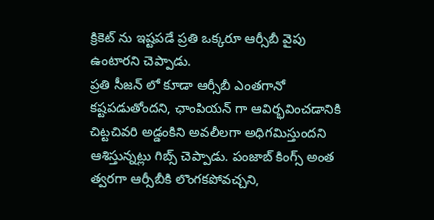క్రికెట్ ను ఇష్టపడే ప్రతి ఒక్కరూ ఆర్సీబీ వైపు ఉంటారని చెప్పాడు.
ప్రతి సీజన్ లో కూడా ఆర్సీబీ ఎంతగానో కష్టపడుతోందని, ఛాంపియన్ గా ఆవిర్భవించడానికి చిట్టచివరి అడ్డంకిని అవలీలగా అధిగమిస్తుందని ఆశిస్తున్నట్లు గిబ్స్ చెప్పాడు. పంజాబ్ కింగ్స్ అంత త్వరగా ఆర్సీబీకి లొంగకపోవచ్చని,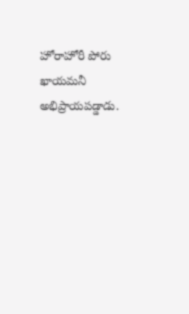హోరాహోరీ పోరు ఖాయమనీ అభిప్రాయపడ్డాడు.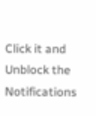Click it and Unblock the Notifications